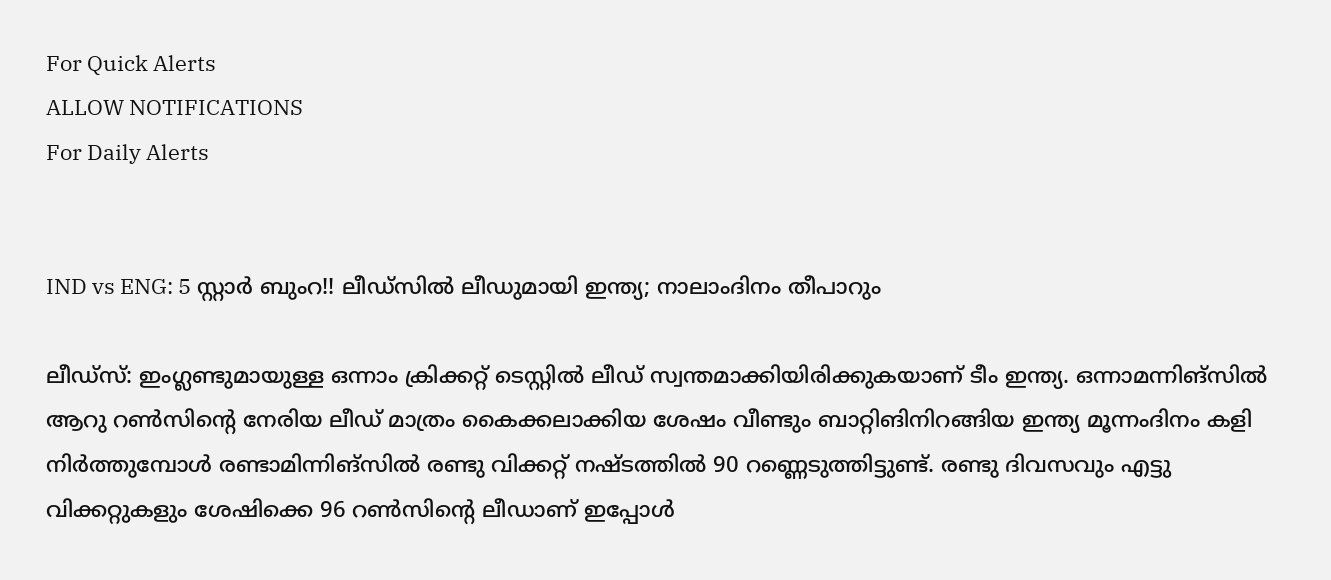For Quick Alerts
ALLOW NOTIFICATIONS
For Daily Alerts


IND vs ENG: 5 സ്റ്റാര്‍ ബുംറ!! ലീഡ്‌സില്‍ ലീഡുമായി ഇന്ത്യ; നാലാംദിനം തീപാറും

ലീഡ്‌സ്: ഇംഗ്ലണ്ടുമായുള്ള ഒന്നാം ക്രിക്കറ്റ് ടെസ്റ്റില്‍ ലീഡ് സ്വന്തമാക്കിയിരിക്കുകയാണ് ടീം ഇന്ത്യ. ഒന്നാമന്നിങ്‌സില്‍ ആറു റണ്‍സിന്റെ നേരിയ ലീഡ് മാത്രം കൈക്കലാക്കിയ ശേഷം വീണ്ടും ബാറ്റിങിനിറങ്ങിയ ഇന്ത്യ മൂന്നംദിനം കളി നിര്‍ത്തുമ്പോള്‍ രണ്ടാമിന്നിങ്‌സില്‍ രണ്ടു വിക്കറ്റ് നഷ്ടത്തില്‍ 90 റണ്ണെടുത്തിട്ടുണ്ട്. രണ്ടു ദിവസവും എട്ടു വിക്കറ്റുകളും ശേഷിക്കെ 96 റണ്‍സിന്റെ ലീഡാണ് ഇപ്പോള്‍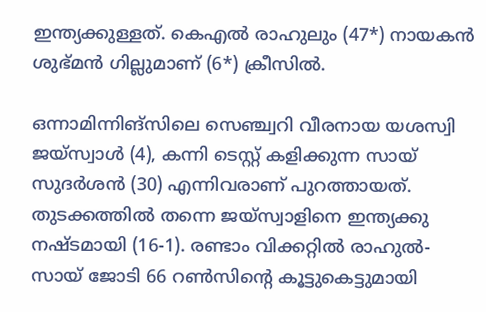ഇന്ത്യക്കുള്ളത്. കെഎല്‍ രാഹുലും (47*) നായകന്‍ ശുഭ്മന്‍ ഗില്ലുമാണ് (6*) ക്രീസില്‍.

ഒന്നാമിന്നിങ്‌സിലെ സെഞ്ച്വറി വീരനായ യശസ്വി ജയ്‌സ്വാള്‍ (4), കന്നി ടെസ്റ്റ് കളിക്കുന്ന സായ് സുദര്‍ശന്‍ (30) എന്നിവരാണ് പുറത്തായത്. തുടക്കത്തില്‍ തന്നെ ജയ്‌സ്വാളിനെ ഇന്ത്യക്കു നഷ്ടമായി (16-1). രണ്ടാം വിക്കറ്റില്‍ രാഹുല്‍- സായ് ജോടി 66 റണ്‍സിന്റെ കൂട്ടുകെട്ടുമായി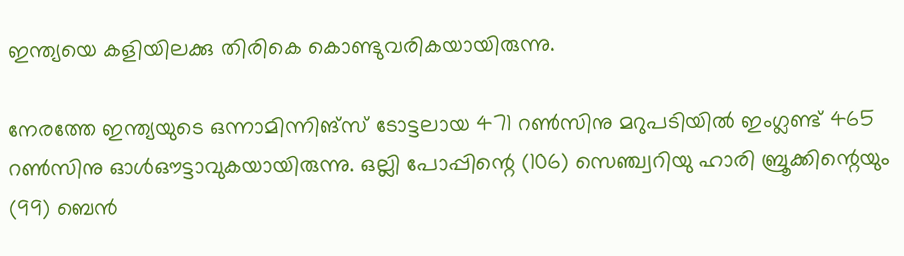ഇന്ത്യയെ കളിയിലക്കു തിരികെ കൊണ്ടുവരികയായിരുന്നു.

നേരത്തേ ഇന്ത്യയുടെ ഒന്നാമിന്നിങ്‌സ് ടോട്ടലായ 471 റണ്‍സിനു മറുപടിയില്‍ ഇംഗ്ലണ്ട് 465 റണ്‍സിനു ഓള്‍ഔട്ടാവുകയായിരുന്നു. ഒല്ലി പോപ്പിന്റെ (106) സെഞ്ച്വറിയു ഹാരി ബ്രൂക്കിന്റെയും (99) ബെന്‍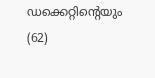ഡക്കെറ്റിന്റെയും (62)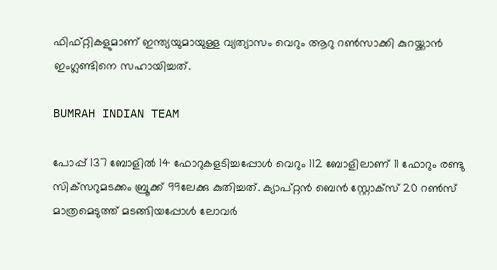ഫിഫ്റ്റികളുമാണ് ഇന്ത്യയുമായുള്ള വ്യത്യാസം വെറും ആറു റണ്‍സാക്കി കുറയ്ക്കാന്‍ ഇംഗ്ലണ്ടിനെ സഹായിച്ചത്.

BUMRAH INDIAN TEAM

പോപ്പ് 137 ബോളില്‍ 14 ഫോറുകളടിച്ചപ്പോള്‍ വെറും 112 ബോളിലാണ് 11 ഫോറും രണ്ടു സിക്‌സറുമടക്കം ബ്രൂക്ക് 99ലേക്കു കുതിച്ചത്. ക്യാപ്റ്റന്‍ ബെന്‍ സ്റ്റോക്‌സ് 20 റണ്‍സ് മാത്രമെടുത്ത് മടങ്ങിയപ്പോള്‍ ലോവര്‍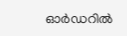ഓര്‍ഡറില്‍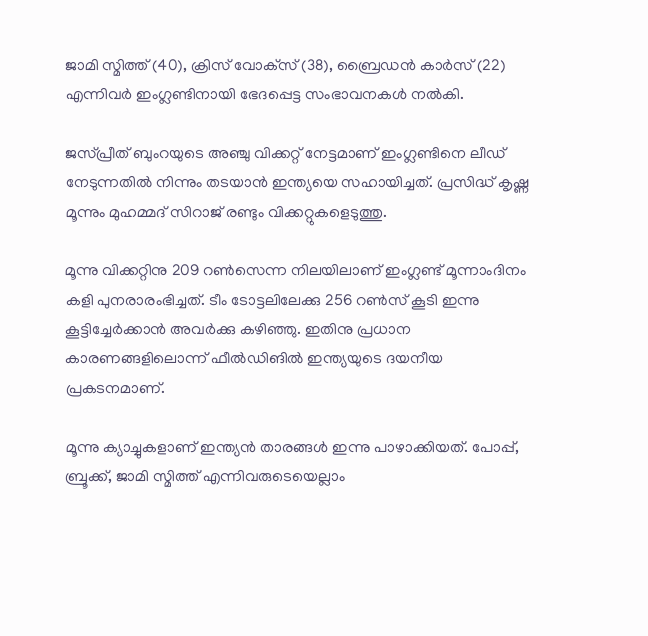ജാമി സ്മിത്ത് (40), ക്രിസ് വോക്‌സ് (38), ബ്രൈഡന്‍ കാര്‍സ് (22) എന്നിവര്‍ ഇംഗ്ലണ്ടിനായി ഭേദപ്പെട്ട സംഭാവനകള്‍ നല്‍കി.

ജസ്പ്രീത് ബുംറയുടെ അഞ്ചു വിക്കറ്റ് നേട്ടമാണ് ഇംഗ്ലണ്ടിനെ ലീഡ് നേടുന്നതില്‍ നിന്നും തടയാന്‍ ഇന്ത്യയെ സഹായിച്ചത്. പ്രസിദ്ധ് കൃഷ്ണ മൂന്നും മുഹമ്മദ് സിറാജ് രണ്ടും വിക്കറ്റുകളെടുത്തു.

മൂന്നു വിക്കറ്റിനു 209 റണ്‍സെന്ന നിലയിലാണ് ഇംഗ്ലണ്ട് മൂന്നാംദിനം കളി പുനരാരംഭിച്ചത്. ടീം ടോട്ടലിലേക്കു 256 റണ്‍സ് കൂടി ഇന്നു കൂട്ടിച്ചേര്‍ക്കാന്‍ അവര്‍ക്കു കഴിഞ്ഞു. ഇതിനു പ്രധാന കാരണങ്ങളിലൊന്ന് ഫീല്‍ഡിങില്‍ ഇന്ത്യയുടെ ദയനീയ പ്രകടനമാണ്.

മൂന്നു ക്യാച്ചുകളാണ് ഇന്ത്യന്‍ താരങ്ങള്‍ ഇന്നു പാഴാക്കിയത്. പോപ്പ്, ബ്രൂക്ക്, ജാമി സ്മിത്ത് എന്നിവരുടെയെല്ലാം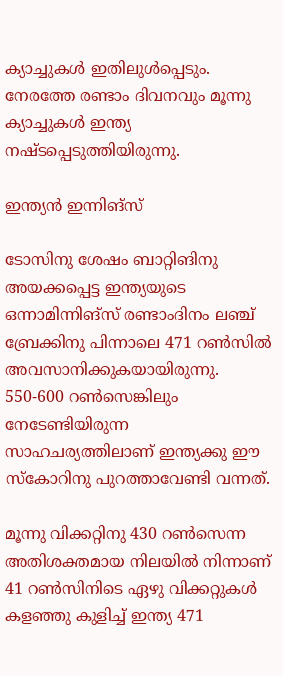ക്യാച്ചുകള്‍ ഇതിലുള്‍പ്പെടും. നേരത്തേ രണ്ടാം ദിവനവും മൂന്നു ക്യാച്ചുകള്‍ ഇന്ത്യ നഷ്ടപ്പെടുത്തിയിരുന്നു.

ഇന്ത്യന്‍ ഇന്നിങ്‌സ്

ടോസിനു ശേഷം ബാറ്റിങിനു അയക്കപ്പെട്ട ഇന്ത്യയുടെ ഒന്നാമിന്നിങ്‌സ് രണ്ടാംദിനം ലഞ്ച് ബ്രേക്കിനു പിന്നാലെ 471 റണ്‍സില്‍ അവസാനിക്കുകയായിരുന്നു. 550-600 റണ്‍സെങ്കിലും നേടേണ്ടിയിരുന്ന സാഹചര്യത്തിലാണ് ഇന്ത്യക്കു ഈ സ്‌കോറിനു പുറത്താവേണ്ടി വന്നത്.

മൂന്നു വിക്കറ്റിനു 430 റണ്‍സെന്ന അതിശക്തമായ നിലയില്‍ നിന്നാണ് 41 റണ്‍സിനിടെ ഏഴു വിക്കറ്റുകള്‍ കളഞ്ഞു കുളിച്ച് ഇന്ത്യ 471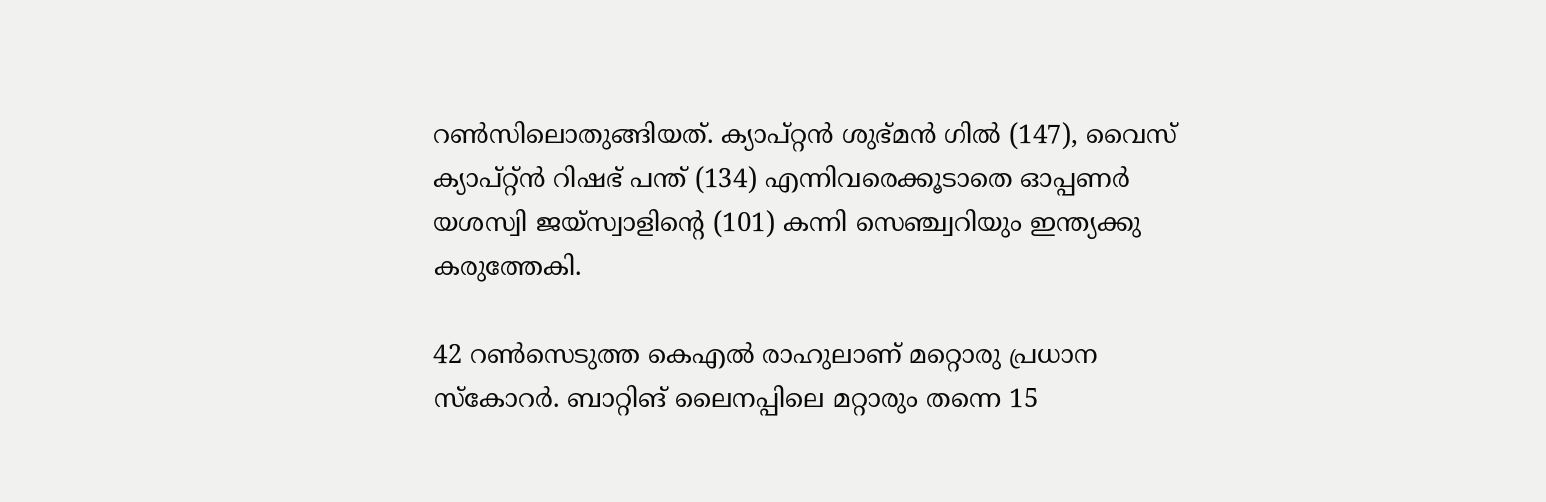റണ്‍സിലൊതുങ്ങിയത്. ക്യാപ്റ്റന്‍ ശുഭ്മന്‍ ഗില്‍ (147), വൈസ് ക്യാപ്റ്റ്ന്‍ റിഷഭ് പന്ത് (134) എന്നിവരെക്കൂടാതെ ഓപ്പണര്‍ യശസ്വി ജയ്‌സ്വാളിന്റെ (101) കന്നി സെഞ്ച്വറിയും ഇന്ത്യക്കു കരുത്തേകി.

42 റണ്‍സെടുത്ത കെഎല്‍ രാഹുലാണ് മറ്റൊരു പ്രധാന സ്‌കോറര്‍. ബാറ്റിങ് ലൈനപ്പിലെ മറ്റാരും തന്നെ 15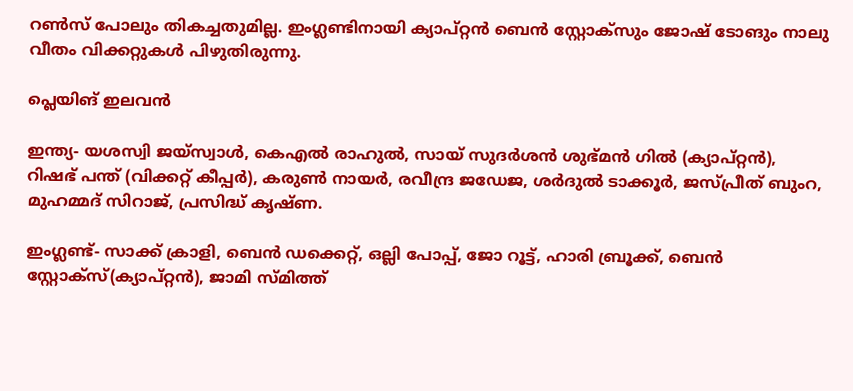റണ്‍സ് പോലും തികച്ചതുമില്ല. ഇംഗ്ലണ്ടിനായി ക്യാപ്റ്റന്‍ ബെന്‍ സ്റ്റോക്‌സും ജോഷ് ടോങും നാലു വീതം വിക്കറ്റുകള്‍ പിഴുതിരുന്നു.

പ്ലെയിങ് ഇലവന്‍

ഇന്ത്യ- യശസ്വി ജയ്‌സ്വാള്‍, കെഎല്‍ രാഹുല്‍, സായ് സുദര്‍ശന്‍ ശുഭ്മന്‍ ഗില്‍ (ക്യാപ്റ്റന്‍), റിഷഭ് പന്ത് (വിക്കറ്റ് കീപ്പര്‍), കരുണ്‍ നായര്‍, രവീന്ദ്ര ജഡേജ, ശര്‍ദുല്‍ ടാക്കൂര്‍, ജസ്പ്രീത് ബുംറ, മുഹമ്മദ് സിറാജ്, പ്രസിദ്ധ് കൃഷ്ണ.

ഇംഗ്ലണ്ട്- സാക്ക് ക്രാളി, ബെന്‍ ഡക്കെറ്റ്, ഒല്ലി പോപ്പ്, ജോ റൂട്ട്, ഹാരി ബ്രൂക്ക്, ബെന്‍ സ്റ്റോക്‌സ്(ക്യാപ്റ്റന്‍), ജാമി സ്മിത്ത്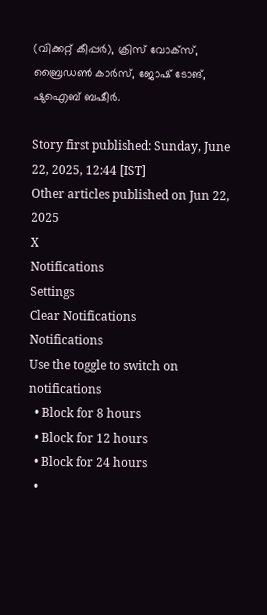(വിക്കറ്റ് കീപ്പര്‍), ക്രിസ് വോക്‌സ്, ബ്രൈഡണ്‍ കാര്‍സ്, ജോഷ് ടോങ്, ഷുഐബ് ബഷീര്‍.

Story first published: Sunday, June 22, 2025, 12:44 [IST]
Other articles published on Jun 22, 2025
X
Notifications
Settings
Clear Notifications
Notifications
Use the toggle to switch on notifications
  • Block for 8 hours
  • Block for 12 hours
  • Block for 24 hours
  •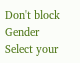Don't block
Gender
Select your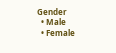Gender
  • Male
  • Female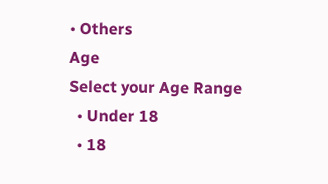• Others
Age
Select your Age Range
  • Under 18
  • 18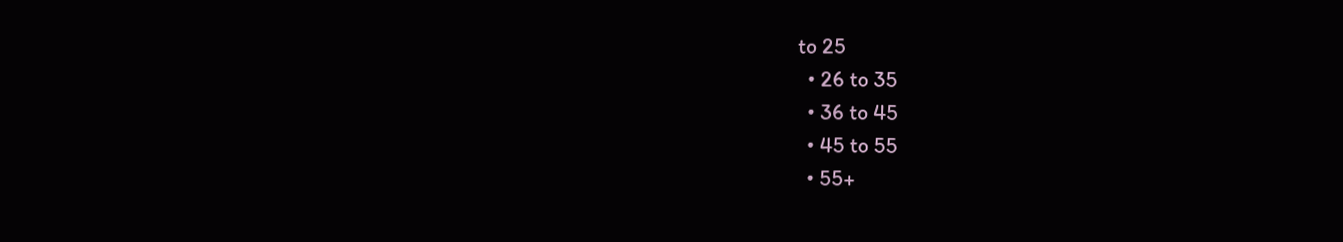to 25
  • 26 to 35
  • 36 to 45
  • 45 to 55
  • 55+